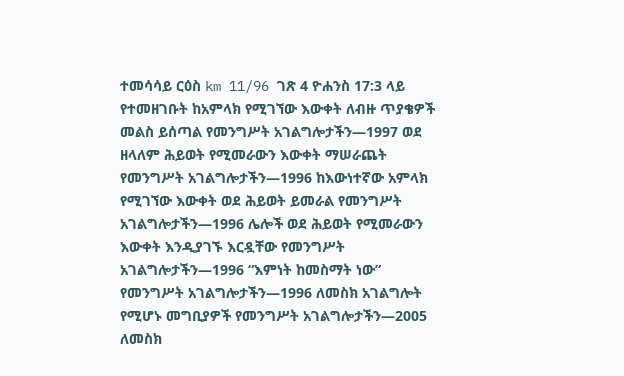ተመሳሳይ ርዕስ km 11/96 ገጽ 4 ዮሐንስ 17:3 ላይ የተመዘገቡት ከአምላክ የሚገኘው እውቀት ለብዙ ጥያቄዎች መልስ ይሰጣል የመንግሥት አገልግሎታችን—1997 ወደ ዘላለም ሕይወት የሚመራውን እውቀት ማሠራጨት የመንግሥት አገልግሎታችን—1996 ከእውነተኛው አምላክ የሚገኘው እውቀት ወደ ሕይወት ይመራል የመንግሥት አገልግሎታችን—1996 ሌሎች ወደ ሕይወት የሚመራውን እውቀት እንዲያገኙ እርዷቸው የመንግሥት አገልግሎታችን—1996 “እምነት ከመስማት ነው” የመንግሥት አገልግሎታችን—1996 ለመስክ አገልግሎት የሚሆኑ መግቢያዎች የመንግሥት አገልግሎታችን—2005 ለመስክ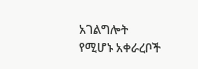አገልግሎት የሚሆኑ አቀራረቦች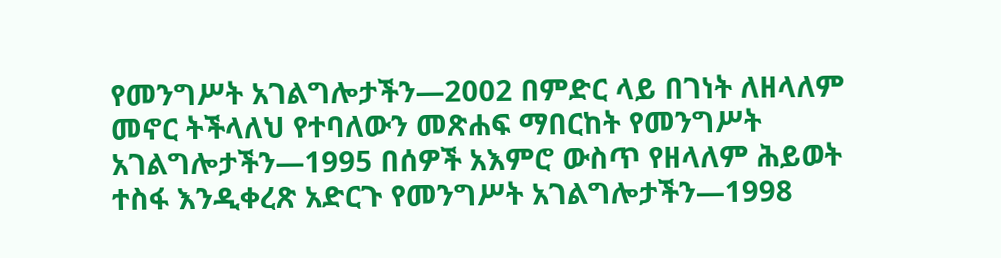የመንግሥት አገልግሎታችን—2002 በምድር ላይ በገነት ለዘላለም መኖር ትችላለህ የተባለውን መጽሐፍ ማበርከት የመንግሥት አገልግሎታችን—1995 በሰዎች አእምሮ ውስጥ የዘላለም ሕይወት ተስፋ እንዲቀረጽ አድርጉ የመንግሥት አገልግሎታችን—1998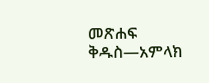መጽሐፍ ቅዱስ—አምላክ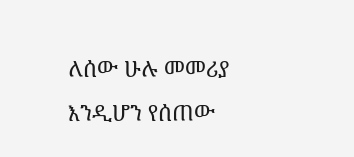ለሰው ሁሉ መመሪያ እንዲሆን የሰጠው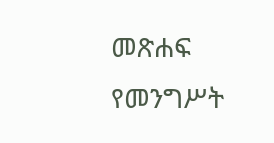መጽሐፍ የመንግሥት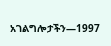አገልግሎታችን—1997